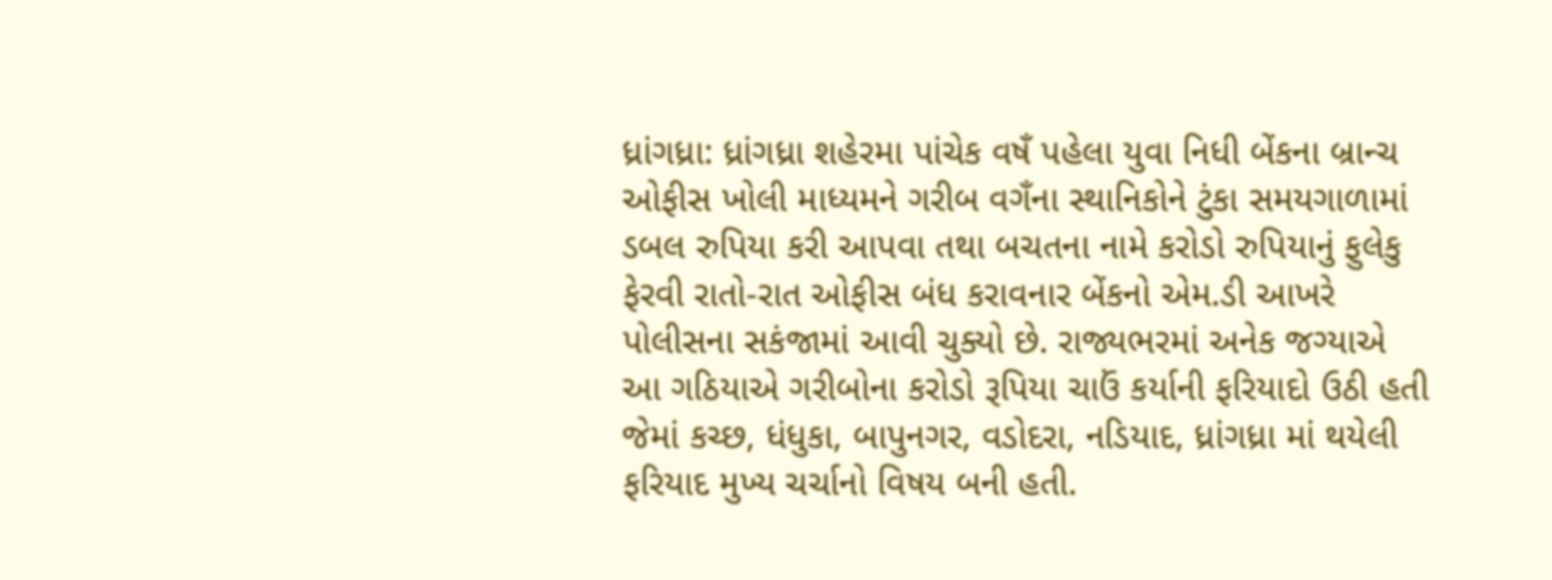ધ્રાંગધ્રા: ધ્રાંગધ્રા શહેરમા પાંચેક વષઁ પહેલા યુવા નિધી બેંકના બ્રાન્ચ ઓફીસ ખોલી માધ્યમને ગરીબ વગઁના સ્થાનિકોને ટુંકા સમયગાળામાં ડબલ રુપિયા કરી આપવા તથા બચતના નામે કરોડો રુપિયાનું ફુલેકુ ફેરવી રાતો-રાત ઓફીસ બંધ કરાવનાર બેંકનો એમ.ડી આખરે પોલીસના સકંજામાં આવી ચુક્યો છે. રાજ્યભરમાં અનેક જગ્યાએ આ ગઠિયાએ ગરીબોના કરોડો રૂપિયા ચાઉં કર્યાની ફરિયાદો ઉઠી હતી જેમાં કચ્છ, ધંધુકા, બાપુનગર, વડોદરા, નડિયાદ, ધ્રાંગધ્રા માં થયેલી ફરિયાદ મુખ્ય ચર્ચાનો વિષય બની હતી.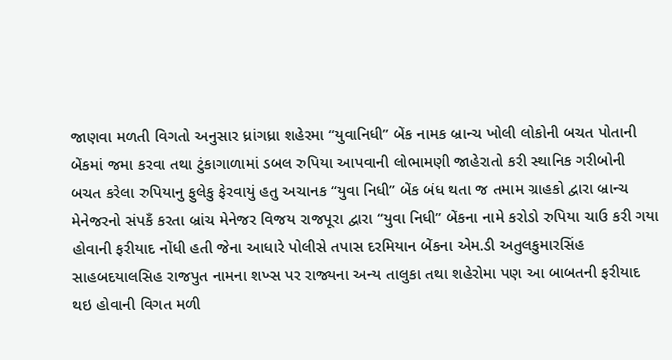જાણવા મળતી વિગતો અનુસાર ધ્રાંગધ્રા શહેરમા “યુવાનિધી” બેંક નામક બ્રાન્ચ ખોલી લોકોની બચત પોતાની બેંકમાં જમા કરવા તથા ટુંકાગાળામાં ડબલ રુપિયા આપવાની લોભામણી જાહેરાતો કરી સ્થાનિક ગરીબોની બચત કરેલા રુપિયાનુ ફુલેકુ ફેરવાયું હતુ અચાનક “યુવા નિધી” બેંક બંધ થતા જ તમામ ગ્રાહકો દ્વારા બ્રાન્ચ મેનેજરનો સંપકઁ કરતા બ્રાંચ મેનેજર વિજય રાજપૂરા દ્વારા “યુવા નિધી” બેંકના નામે કરોડો રુપિયા ચાઉ કરી ગયા હોવાની ફરીયાદ નોંધી હતી જેના આધારે પોલીસે તપાસ દરમિયાન બેંકના એમ.ડી અતુલકુમારસિંહ સાહબદયાલસિહ રાજપુત નામના શખ્સ પર રાજ્યના અન્ય તાલુકા તથા શહેરોમા પણ આ બાબતની ફરીયાદ થઇ હોવાની વિગત મળી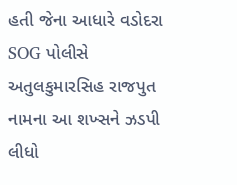હતી જેના આધારે વડોદરા SOG પોલીસે અતુલકુમારસિહ રાજપુત નામના આ શખ્સને ઝડપી લીધો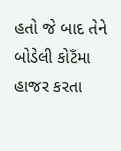હતો જે બાદ તેને બોડેલી કોટઁમા હાજર કરતા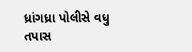ધ્રાંગધ્રા પોલીસે વધુ તપાસ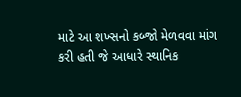માટે આ શખ્સનો કબ્જો મેળવવા માંગ કરી હતી જે આધારે સ્થાનિક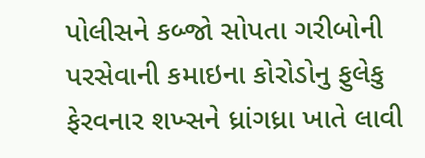પોલીસને કબ્જો સોપતા ગરીબોની પરસેવાની કમાઇના કોરોડોનુ ફુલેકુ ફેરવનાર શખ્સને ધ્રાંગધ્રા ખાતે લાવી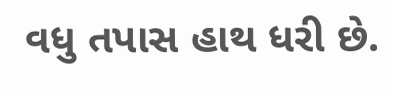વધુ તપાસ હાથ ધરી છે.